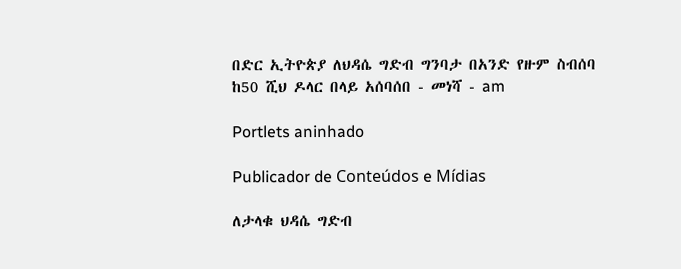በድር ኢትዮጵያ ለህዳሴ ግድብ ግንባታ በአንድ የዙም ስብሰባ ከ50 ሺህ ዶላር በላይ አሰባሰበ - መነሻ - am

Portlets aninhado

Publicador de Conteúdos e Mídias

ለታላቁ ህዳሴ ግድብ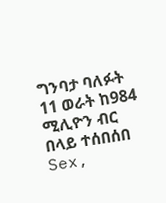ግንባታ ባለፉት 11 ወራት ከ984 ሚሊዮን ብር በላይ ተሰበሰበ Sex,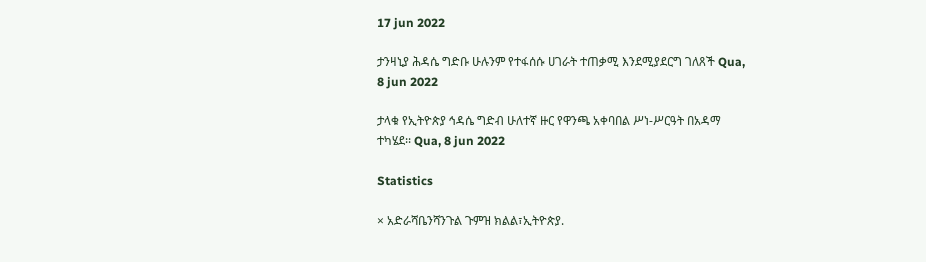17 jun 2022

ታንዛኒያ ሕዳሴ ግድቡ ሁሉንም የተፋሰሱ ሀገራት ተጠቃሚ እንደሚያደርግ ገለጸች Qua, 8 jun 2022

ታላቁ የኢትዮጵያ ኅዳሴ ግድብ ሁለተኛ ዙር የዋንጫ አቀባበል ሥነ-ሥርዓት በአዳማ ተካሄደ፡፡ Qua, 8 jun 2022

Statistics

× አድራሻቤንሻንጉል ጉምዝ ክልል፣ኢትዮጵያ.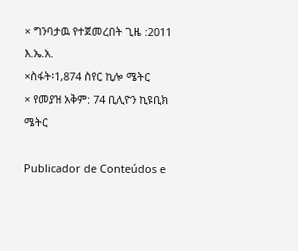× ግንባታዉ የተጀመረበት ጊዜ :2011 እ.ኤ.አ.
×ስፋት፡1,874 ስየር ኪሎ ሜትር
× የመያዝ አቅም: 74 ቢሊዮን ኪዩቢክ ሜትር

Publicador de Conteúdos e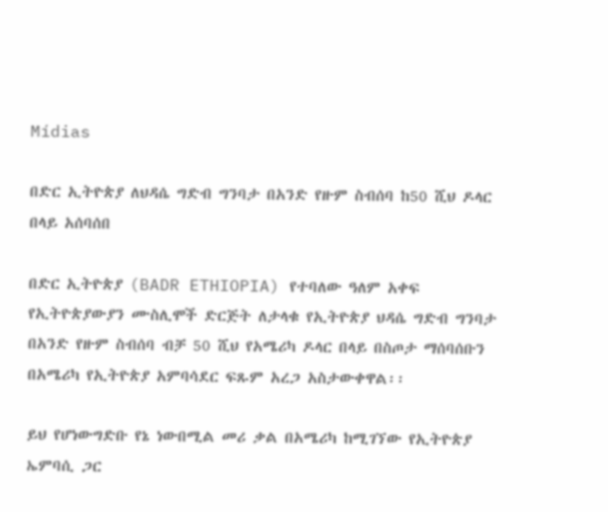Mídias

በድር ኢትዮጵያ ለህዳሴ ግድብ ግንባታ በአንድ የዙም ስብሰባ ከ50 ሺህ ዶላር በላይ አሰባሰበ

በድር ኢትዮጵያ (BADR ETHIOPIA) የተባለው ዓለም አቀፍ የኢትዮጵያውያን ሙስሊሞች ድርጅት ለታላቁ የኢትዮጵያ ህዳሴ ግድብ ግንባታ በአንድ የዙም ስብሰባ ብቻ 50 ሺህ የአሜሪካ ዶላር በላይ በስጦታ ማሰባሰቡን በአሜሪካ የኢትዮጵያ አምባሳደር ፍጹም አረጋ አስታውቀዋል፡፡

ይህ የሆነውግድቡ የኔ ነውበሚል መሪ ቃል በአሜሪካ ከሚገኘው የኢትዮጵያ ኤምባሲ ጋር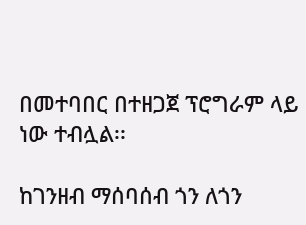በመተባበር በተዘጋጀ ፕሮግራም ላይ ነው ተብሏል፡፡

ከገንዘብ ማሰባሰብ ጎን ለጎን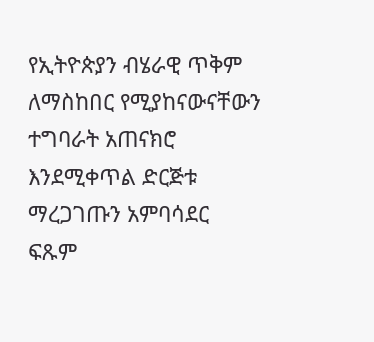የኢትዮጵያን ብሄራዊ ጥቅም ለማስከበር የሚያከናውናቸውን ተግባራት አጠናክሮ እንደሚቀጥል ድርጅቱ ማረጋገጡን አምባሳደር ፍጹም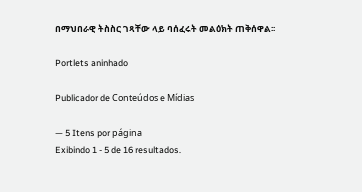በማህበራዊ ትስስር ገጻቸው ላይ ባሰፈሩት መልዕክት ጠቅሰዋል፡፡

Portlets aninhado

Publicador de Conteúdos e Mídias

— 5 Itens por página
Exibindo 1 - 5 de 16 resultados.